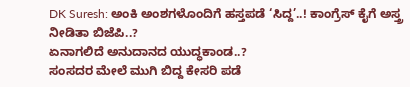DK Suresh: ಅಂಕಿ ಅಂಶಗಳೊಂದಿಗೆ ಹಸ್ತಪಡೆ ‘ಸಿದ್ದ’..! ಕಾಂಗ್ರೆಸ್ ಕೈಗೆ ಅಸ್ತ್ರ ನೀಡಿತಾ ಬಿಜೆಪಿ..?
ಏನಾಗಲಿದೆ ಅನುದಾನದ ಯುದ್ಧಕಾಂಡ..?
ಸಂಸದರ ಮೇಲೆ ಮುಗಿ ಬಿದ್ದ ಕೇಸರಿ ಪಡೆ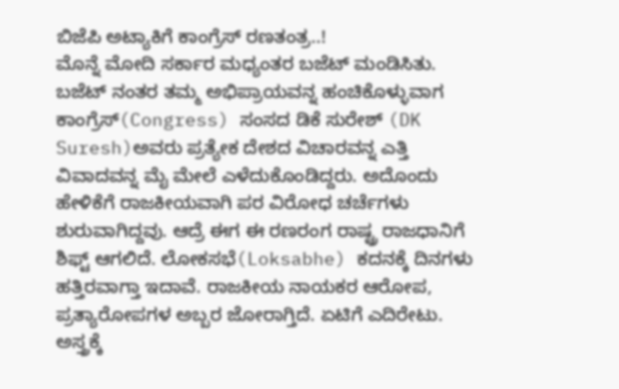ಬಿಜೆಪಿ ಅಟ್ಯಾಕಿಗೆ ಕಾಂಗ್ರೆಸ್ ರಣತಂತ್ರ..!
ಮೊನ್ನೆ ಮೋದಿ ಸರ್ಕಾರ ಮಧ್ಯಂತರ ಬಜೆಟ್ ಮಂಡಿಸಿತು. ಬಜೆಟ್ ನಂತರ ತಮ್ಮ ಅಭಿಪ್ರಾಯವನ್ನ ಹಂಚಿಕೊಳ್ಳುವಾಗ ಕಾಂಗ್ರೆಸ್(Congress) ಸಂಸದ ಡಿಕೆ ಸುರೇಶ್ (DK Suresh)ಅವರು ಪ್ರತ್ಯೇಕ ದೇಶದ ವಿಚಾರವನ್ನ ಎತ್ತಿ ವಿವಾದವನ್ನ ಮೈ ಮೇಲೆ ಎಳೆದುಕೊಂಡಿದ್ದರು. ಅದೊಂದು ಹೇಳಿಕೆಗೆ ರಾಜಕೀಯವಾಗಿ ಪರ ವಿರೋಧ ಚರ್ಚೆಗಳು ಶುರುವಾಗಿದ್ದವು. ಆದ್ರೆ ಈಗ ಈ ರಣರಂಗ ರಾಷ್ಟ್ರ ರಾಜಧಾನಿಗೆ ಶಿಫ್ಟ್ ಆಗಲಿದೆ. ಲೋಕಸಭೆ(Loksabhe) ಕದನಕ್ಕೆ ದಿನಗಳು ಹತ್ತಿರವಾಗ್ತಾ ಇದಾವೆ. ರಾಜಕೀಯ ನಾಯಕರ ಆರೋಪ, ಪ್ರತ್ಯಾರೋಪಗಳ ಅಬ್ಬರ ಜೋರಾಗ್ತಿದೆ. ಏಟಿಗೆ ಎದಿರೇಟು. ಅಸ್ತ್ರಕ್ಕೆ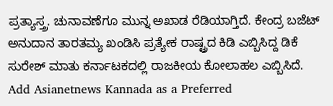ಪ್ರತ್ಯಾಸ್ತ್ರ. ಚುನಾವಣೆಗೂ ಮುನ್ನ ಅಖಾಡ ರೆಡಿಯಾಗ್ತಿದೆ. ಕೇಂದ್ರ ಬಜೆಟ್ ಅನುದಾನ ತಾರತಮ್ಯ ಖಂಡಿಸಿ ಪ್ರತ್ಯೇಕ ರಾಷ್ಟ್ರದ ಕಿಡಿ ಎಬ್ಬಿಸಿದ್ದ ಡಿಕೆ ಸುರೇಶ್ ಮಾತು ಕರ್ನಾಟಕದಲ್ಲಿ ರಾಜಕೀಯ ಕೋಲಾಹಲ ಎಬ್ಬಿಸಿದೆ.
Add Asianetnews Kannada as a Preferred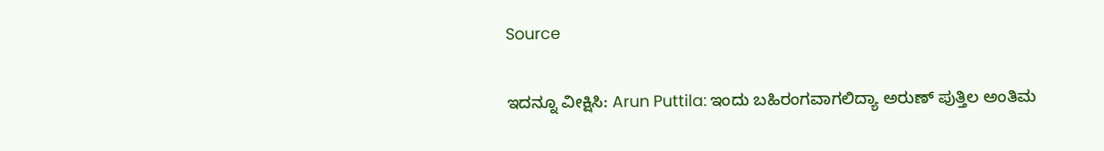Source

ಇದನ್ನೂ ವೀಕ್ಷಿಸಿ: Arun Puttila: ಇಂದು ಬಹಿರಂಗವಾಗಲಿದ್ಯಾ ಅರುಣ್ ಪುತ್ತಿಲ ಅಂತಿಮ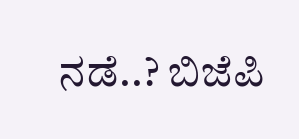ನಡೆ..? ಬಿಜೆಪಿ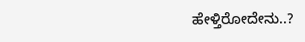ಹೇಳ್ತಿರೋದೇನು..?